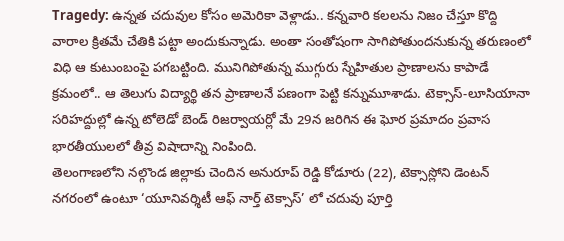Tragedy: ఉన్నత చదువుల కోసం అమెరికా వెళ్లాడు.. కన్నవారి కలలను నిజం చేస్తూ కొద్ది వారాల క్రితమే చేతికి పట్టా అందుకున్నాడు. అంతా సంతోషంగా సాగిపోతుందనుకున్న తరుణంలో విధి ఆ కుటుంబంపై పగబట్టింది. మునిగిపోతున్న ముగ్గురు స్నేహితుల ప్రాణాలను కాపాడే క్రమంలో.. ఆ తెలుగు విద్యార్థి తన ప్రాణాలనే పణంగా పెట్టి కన్నుమూశాడు. టెక్సాస్-లూసియానా సరిహద్దుల్లో ఉన్న టోలెడో బెండ్ రిజర్వాయర్లో మే 29న జరిగిన ఈ ఘోర ప్రమాదం ప్రవాస భారతీయులలో తీవ్ర విషాదాన్ని నింపింది.
తెలంగాణలోని నల్గొండ జిల్లాకు చెందిన అనురూప్ రెడ్డి కోడూరు (22), టెక్సాస్లోని డెంటన్ నగరంలో ఉంటూ ‘యూనివర్శిటీ ఆఫ్ నార్త్ టెక్సాస్’ లో చదువు పూర్తి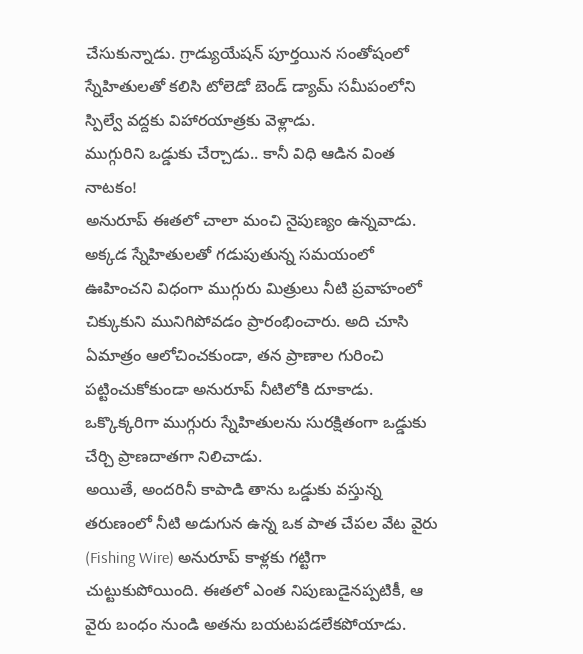చేసుకున్నాడు. గ్రాడ్యుయేషన్ పూర్తయిన సంతోషంలో స్నేహితులతో కలిసి టోలెడో బెండ్ డ్యామ్ సమీపంలోని స్పిల్వే వద్దకు విహారయాత్రకు వెళ్లాడు.
ముగ్గురిని ఒడ్డుకు చేర్చాడు.. కానీ విధి ఆడిన వింత నాటకం!
అనురూప్ ఈతలో చాలా మంచి నైపుణ్యం ఉన్నవాడు. అక్కడ స్నేహితులతో గడుపుతున్న సమయంలో ఊహించని విధంగా ముగ్గురు మిత్రులు నీటి ప్రవాహంలో చిక్కుకుని మునిగిపోవడం ప్రారంభించారు. అది చూసి ఏమాత్రం ఆలోచించకుండా, తన ప్రాణాల గురించి పట్టించుకోకుండా అనురూప్ నీటిలోకి దూకాడు. ఒక్కొక్కరిగా ముగ్గురు స్నేహితులను సురక్షితంగా ఒడ్డుకు చేర్చి ప్రాణదాతగా నిలిచాడు.
అయితే, అందరినీ కాపాడి తాను ఒడ్డుకు వస్తున్న తరుణంలో నీటి అడుగున ఉన్న ఒక పాత చేపల వేట వైరు (Fishing Wire) అనురూప్ కాళ్లకు గట్టిగా చుట్టుకుపోయింది. ఈతలో ఎంత నిపుణుడైనప్పటికీ, ఆ వైరు బంధం నుండి అతను బయటపడలేకపోయాడు.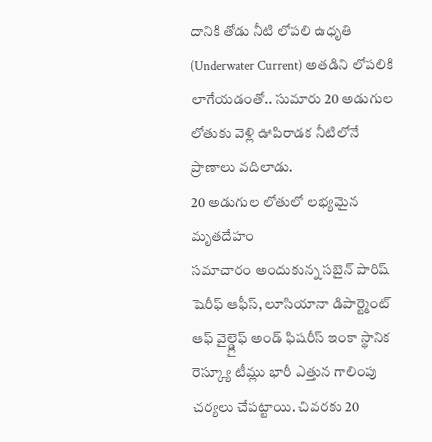దానికి తోడు నీటి లోపలి ఉధృతి (Underwater Current) అతడిని లోపలికి లాగేయడంతో.. సుమారు 20 అడుగుల లోతుకు వెళ్లి ఊపిరాడక నీటిలోనే ప్రాణాలు వదిలాడు.
20 అడుగుల లోతులో లభ్యమైన మృతదేహం
సమాచారం అందుకున్న సబైన్ పారిష్ షెరీఫ్ ఆఫీస్, లూసియానా డిపార్ట్మెంట్ ఆఫ్ వైల్డ్లైఫ్ అండ్ ఫిషరీస్ ఇంకా స్థానిక రెస్క్యూ టీమ్లు భారీ ఎత్తున గాలింపు చర్యలు చేపట్టాయి. చివరకు 20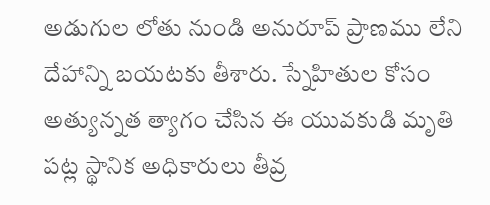అడుగుల లోతు నుండి అనురూప్ ప్రాణము లేని దేహాన్ని బయటకు తీశారు. స్నేహితుల కోసం అత్యున్నత త్యాగం చేసిన ఈ యువకుడి మృతి పట్ల స్థానిక అధికారులు తీవ్ర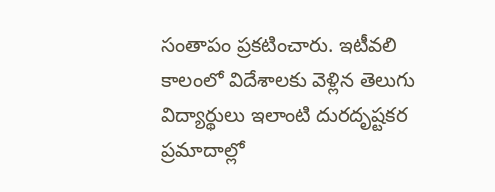సంతాపం ప్రకటించారు. ఇటీవలి కాలంలో విదేశాలకు వెళ్లిన తెలుగు విద్యార్థులు ఇలాంటి దురదృష్టకర ప్రమాదాల్లో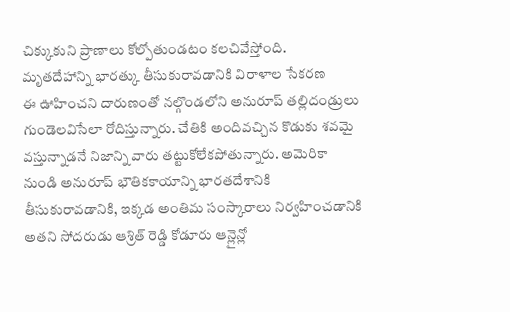చిక్కుకుని ప్రాణాలు కోల్పోతుండటం కలచివేస్తోంది.
మృతదేహాన్ని భారత్కు తీసుకురావడానికి విరాళాల సేకరణ
ఈ ఊహించని దారుణంతో నల్గొండలోని అనురూప్ తల్లిదండ్రులు గుండెలవిసేలా రోదిస్తున్నారు. చేతికి అందివచ్చిన కొడుకు శవమై వస్తున్నాడనే నిజాన్ని వారు తట్టుకోలేకపోతున్నారు. అమెరికా నుండి అనురూప్ భౌతికకాయాన్ని భారతదేశానికి తీసుకురావడానికి, ఇక్కడ అంతిమ సంస్కారాలు నిర్వహించడానికి అతని సోదరుడు ఆశ్రిత్ రెడ్డి కోడూరు ఆన్లైన్లో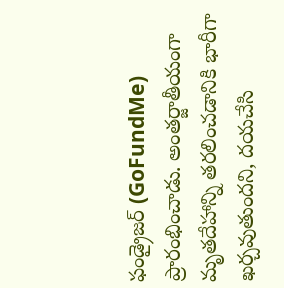ఫండ్రైజర్ (GoFundMe) ప్రారంభించాడు. అంతర్జాతీయంగా మృతదేహాన్ని తరలించడానికి భారీగా ఖర్చవుతుందని, దయచేసి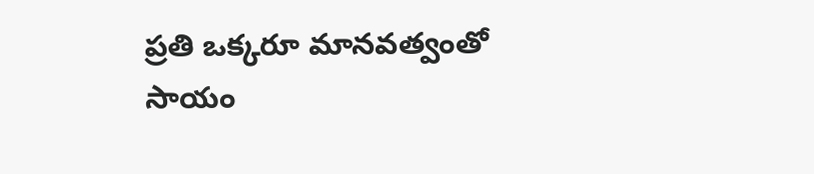ప్రతి ఒక్కరూ మానవత్వంతో సాయం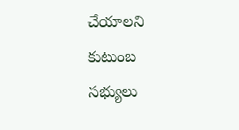చేయాలని కుటుంబ సభ్యులు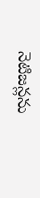నెటిజన్లను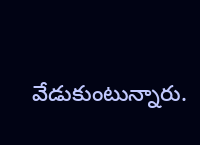వేడుకుంటున్నారు.